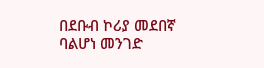በደቡብ ኮሪያ መደበኛ ባልሆነ መንገድ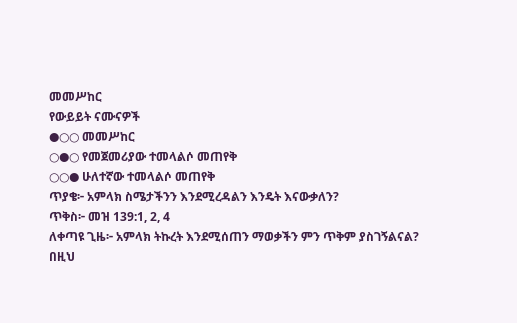መመሥከር
የውይይት ናሙናዎች
●○○ መመሥከር
○●○ የመጀመሪያው ተመላልሶ መጠየቅ
○○● ሁለተኛው ተመላልሶ መጠየቅ
ጥያቄ፦ አምላክ ስሜታችንን እንደሚረዳልን እንዴት እናውቃለን?
ጥቅስ፦ መዝ 139:1, 2, 4
ለቀጣዩ ጊዜ፦ አምላክ ትኩረት እንደሚሰጠን ማወቃችን ምን ጥቅም ያስገኝልናል?
በዚህ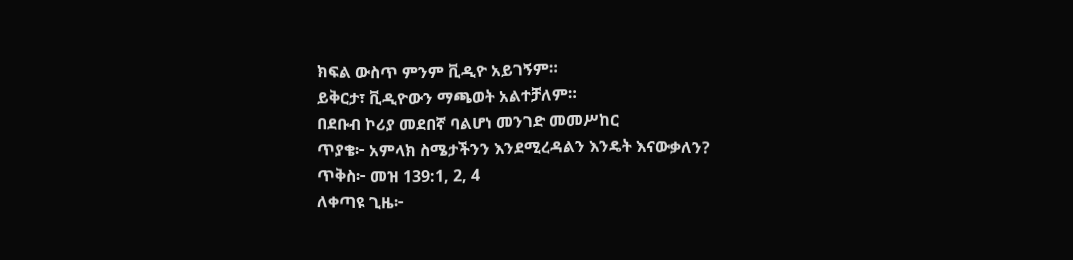ክፍል ውስጥ ምንም ቪዲዮ አይገኝም።
ይቅርታ፣ ቪዲዮውን ማጫወት አልተቻለም።
በደቡብ ኮሪያ መደበኛ ባልሆነ መንገድ መመሥከር
ጥያቄ፦ አምላክ ስሜታችንን እንደሚረዳልን እንዴት እናውቃለን?
ጥቅስ፦ መዝ 139:1, 2, 4
ለቀጣዩ ጊዜ፦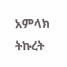አምላክ ትኩረት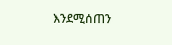እንደሚሰጠን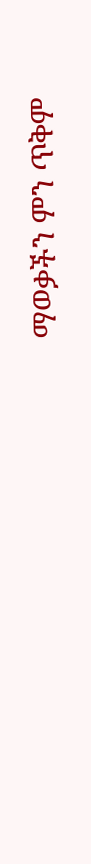ማወቃችን ምን ጥቅም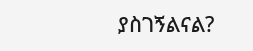ያስገኝልናል?